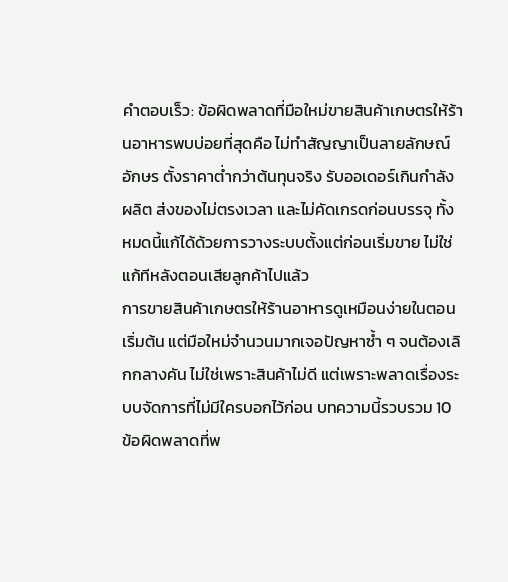คำตอบเร็ว: ข้อผิดพลาดที่มือใหม่ขายสินค้าเกษตรให้ร้านอาหารพบบ่อยที่สุดคือ ไม่ทำสัญญาเป็นลายลักษณ์อักษร ตั้งราคาต่ำกว่าต้นทุนจริง รับออเดอร์เกินกำลังผลิต ส่งของไม่ตรงเวลา และไม่คัดเกรดก่อนบรรจุ ทั้งหมดนี้แก้ได้ด้วยการวางระบบตั้งแต่ก่อนเริ่มขาย ไม่ใช่แก้ทีหลังตอนเสียลูกค้าไปแล้ว
การขายสินค้าเกษตรให้ร้านอาหารดูเหมือนง่ายในตอนเริ่มต้น แต่มือใหม่จำนวนมากเจอปัญหาซ้ำ ๆ จนต้องเลิกกลางคัน ไม่ใช่เพราะสินค้าไม่ดี แต่เพราะพลาดเรื่องระบบจัดการที่ไม่มีใครบอกไว้ก่อน บทความนี้รวบรวม 10 ข้อผิดพลาดที่พ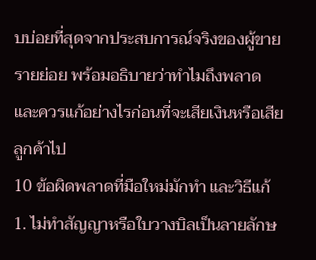บบ่อยที่สุดจากประสบการณ์จริงของผู้ขายรายย่อย พร้อมอธิบายว่าทำไมถึงพลาด และควรแก้อย่างไรก่อนที่จะเสียเงินหรือเสียลูกค้าไป
10 ข้อผิดพลาดที่มือใหม่มักทำ และวิธีแก้
1. ไม่ทำสัญญาหรือใบวางบิลเป็นลายลักษ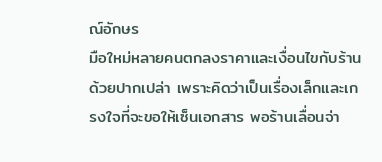ณ์อักษร
มือใหม่หลายคนตกลงราคาและเงื่อนไขกับร้านด้วยปากเปล่า เพราะคิดว่าเป็นเรื่องเล็กและเกรงใจที่จะขอให้เซ็นเอกสาร พอร้านเลื่อนจ่า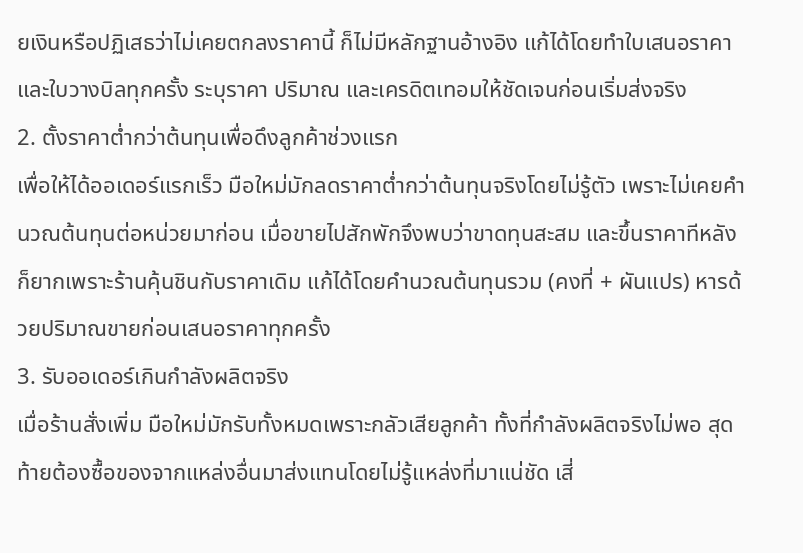ยเงินหรือปฏิเสธว่าไม่เคยตกลงราคานี้ ก็ไม่มีหลักฐานอ้างอิง แก้ได้โดยทำใบเสนอราคาและใบวางบิลทุกครั้ง ระบุราคา ปริมาณ และเครดิตเทอมให้ชัดเจนก่อนเริ่มส่งจริง
2. ตั้งราคาต่ำกว่าต้นทุนเพื่อดึงลูกค้าช่วงแรก
เพื่อให้ได้ออเดอร์แรกเร็ว มือใหม่มักลดราคาต่ำกว่าต้นทุนจริงโดยไม่รู้ตัว เพราะไม่เคยคำนวณต้นทุนต่อหน่วยมาก่อน เมื่อขายไปสักพักจึงพบว่าขาดทุนสะสม และขึ้นราคาทีหลังก็ยากเพราะร้านคุ้นชินกับราคาเดิม แก้ได้โดยคำนวณต้นทุนรวม (คงที่ + ผันแปร) หารด้วยปริมาณขายก่อนเสนอราคาทุกครั้ง
3. รับออเดอร์เกินกำลังผลิตจริง
เมื่อร้านสั่งเพิ่ม มือใหม่มักรับทั้งหมดเพราะกลัวเสียลูกค้า ทั้งที่กำลังผลิตจริงไม่พอ สุดท้ายต้องซื้อของจากแหล่งอื่นมาส่งแทนโดยไม่รู้แหล่งที่มาแน่ชัด เสี่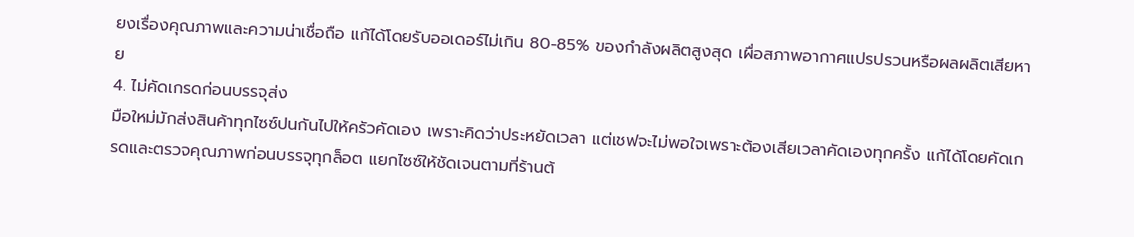ยงเรื่องคุณภาพและความน่าเชื่อถือ แก้ได้โดยรับออเดอร์ไม่เกิน 80-85% ของกำลังผลิตสูงสุด เผื่อสภาพอากาศแปรปรวนหรือผลผลิตเสียหาย
4. ไม่คัดเกรดก่อนบรรจุส่ง
มือใหม่มักส่งสินค้าทุกไซซ์ปนกันไปให้ครัวคัดเอง เพราะคิดว่าประหยัดเวลา แต่เชฟจะไม่พอใจเพราะต้องเสียเวลาคัดเองทุกครั้ง แก้ได้โดยคัดเกรดและตรวจคุณภาพก่อนบรรจุทุกล็อต แยกไซซ์ให้ชัดเจนตามที่ร้านต้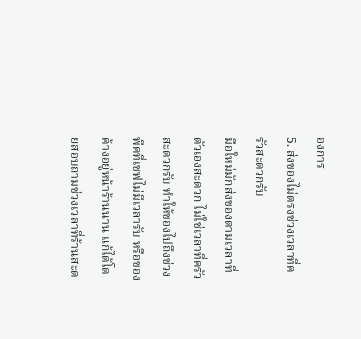องการ
5. ส่งของไม่ตรงช่วงเวลาที่ครัวสะดวกรับ
มือใหม่มักส่งของตามเวลาที่ตัวเองสะดวก ไม่ใช่เวลาที่ครัวสะดวกรับ ทำให้ของไปถึงช่วงพีคที่เชฟไม่มีเวลารับ หรือของค้างอยู่หน้าร้านนาน แก้ได้โดยสอบถามช่วงเวลาที่ร้านสะด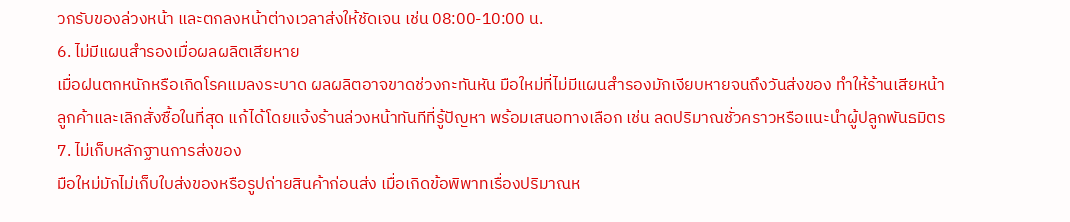วกรับของล่วงหน้า และตกลงหน้าต่างเวลาส่งให้ชัดเจน เช่น 08:00-10:00 น.
6. ไม่มีแผนสำรองเมื่อผลผลิตเสียหาย
เมื่อฝนตกหนักหรือเกิดโรคแมลงระบาด ผลผลิตอาจขาดช่วงกะทันหัน มือใหม่ที่ไม่มีแผนสำรองมักเงียบหายจนถึงวันส่งของ ทำให้ร้านเสียหน้าลูกค้าและเลิกสั่งซื้อในที่สุด แก้ได้โดยแจ้งร้านล่วงหน้าทันทีที่รู้ปัญหา พร้อมเสนอทางเลือก เช่น ลดปริมาณชั่วคราวหรือแนะนำผู้ปลูกพันธมิตร
7. ไม่เก็บหลักฐานการส่งของ
มือใหม่มักไม่เก็บใบส่งของหรือรูปถ่ายสินค้าก่อนส่ง เมื่อเกิดข้อพิพาทเรื่องปริมาณห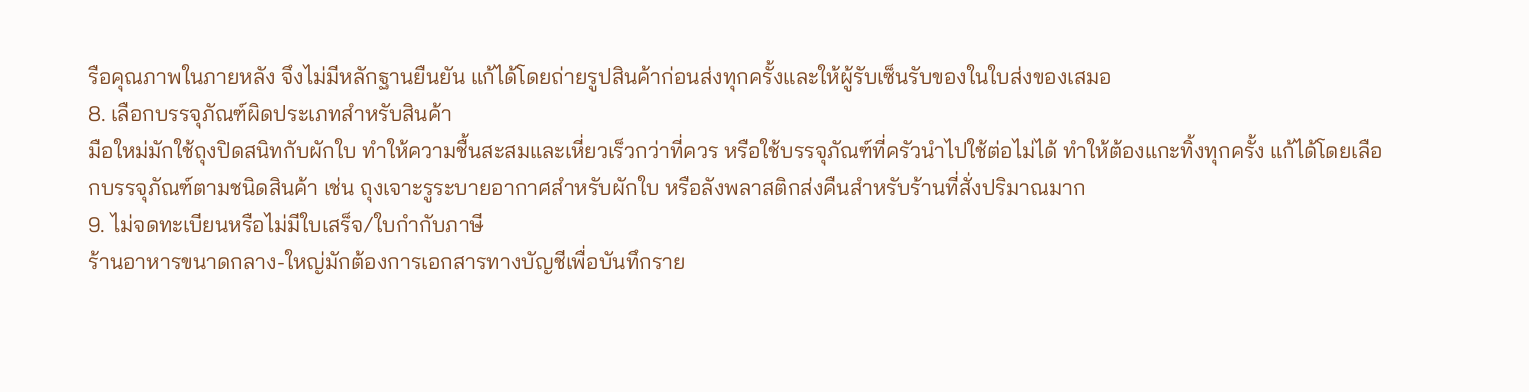รือคุณภาพในภายหลัง จึงไม่มีหลักฐานยืนยัน แก้ได้โดยถ่ายรูปสินค้าก่อนส่งทุกครั้งและให้ผู้รับเซ็นรับของในใบส่งของเสมอ
8. เลือกบรรจุภัณฑ์ผิดประเภทสำหรับสินค้า
มือใหม่มักใช้ถุงปิดสนิทกับผักใบ ทำให้ความชื้นสะสมและเหี่ยวเร็วกว่าที่ควร หรือใช้บรรจุภัณฑ์ที่ครัวนำไปใช้ต่อไม่ได้ ทำให้ต้องแกะทิ้งทุกครั้ง แก้ได้โดยเลือกบรรจุภัณฑ์ตามชนิดสินค้า เช่น ถุงเจาะรูระบายอากาศสำหรับผักใบ หรือลังพลาสติกส่งคืนสำหรับร้านที่สั่งปริมาณมาก
9. ไม่จดทะเบียนหรือไม่มีใบเสร็จ/ใบกำกับภาษี
ร้านอาหารขนาดกลาง-ใหญ่มักต้องการเอกสารทางบัญชีเพื่อบันทึกราย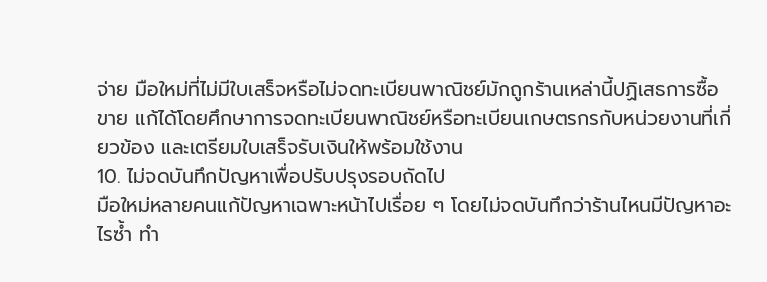จ่าย มือใหม่ที่ไม่มีใบเสร็จหรือไม่จดทะเบียนพาณิชย์มักถูกร้านเหล่านี้ปฏิเสธการซื้อขาย แก้ได้โดยศึกษาการจดทะเบียนพาณิชย์หรือทะเบียนเกษตรกรกับหน่วยงานที่เกี่ยวข้อง และเตรียมใบเสร็จรับเงินให้พร้อมใช้งาน
10. ไม่จดบันทึกปัญหาเพื่อปรับปรุงรอบถัดไป
มือใหม่หลายคนแก้ปัญหาเฉพาะหน้าไปเรื่อย ๆ โดยไม่จดบันทึกว่าร้านไหนมีปัญหาอะไรซ้ำ ทำ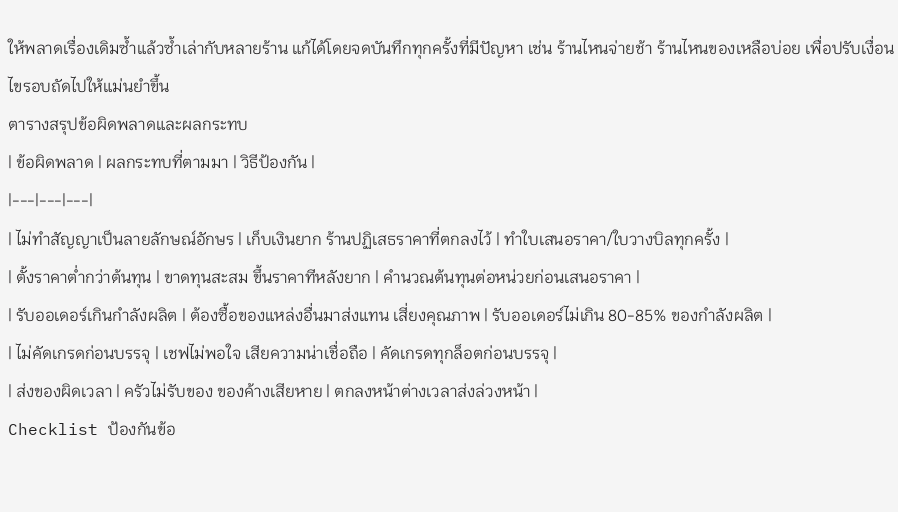ให้พลาดเรื่องเดิมซ้ำแล้วซ้ำเล่ากับหลายร้าน แก้ได้โดยจดบันทึกทุกครั้งที่มีปัญหา เช่น ร้านไหนจ่ายช้า ร้านไหนของเหลือบ่อย เพื่อปรับเงื่อนไขรอบถัดไปให้แม่นยำขึ้น
ตารางสรุปข้อผิดพลาดและผลกระทบ
| ข้อผิดพลาด | ผลกระทบที่ตามมา | วิธีป้องกัน |
|---|---|---|
| ไม่ทำสัญญาเป็นลายลักษณ์อักษร | เก็บเงินยาก ร้านปฏิเสธราคาที่ตกลงไว้ | ทำใบเสนอราคา/ใบวางบิลทุกครั้ง |
| ตั้งราคาต่ำกว่าต้นทุน | ขาดทุนสะสม ขึ้นราคาทีหลังยาก | คำนวณต้นทุนต่อหน่วยก่อนเสนอราคา |
| รับออเดอร์เกินกำลังผลิต | ต้องซื้อของแหล่งอื่นมาส่งแทน เสี่ยงคุณภาพ | รับออเดอร์ไม่เกิน 80-85% ของกำลังผลิต |
| ไม่คัดเกรดก่อนบรรจุ | เชฟไม่พอใจ เสียความน่าเชื่อถือ | คัดเกรดทุกล็อตก่อนบรรจุ |
| ส่งของผิดเวลา | ครัวไม่รับของ ของค้างเสียหาย | ตกลงหน้าต่างเวลาส่งล่วงหน้า |
Checklist ป้องกันข้อ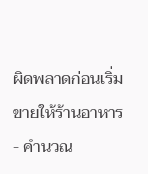ผิดพลาดก่อนเริ่มขายให้ร้านอาหาร
- คำนวณ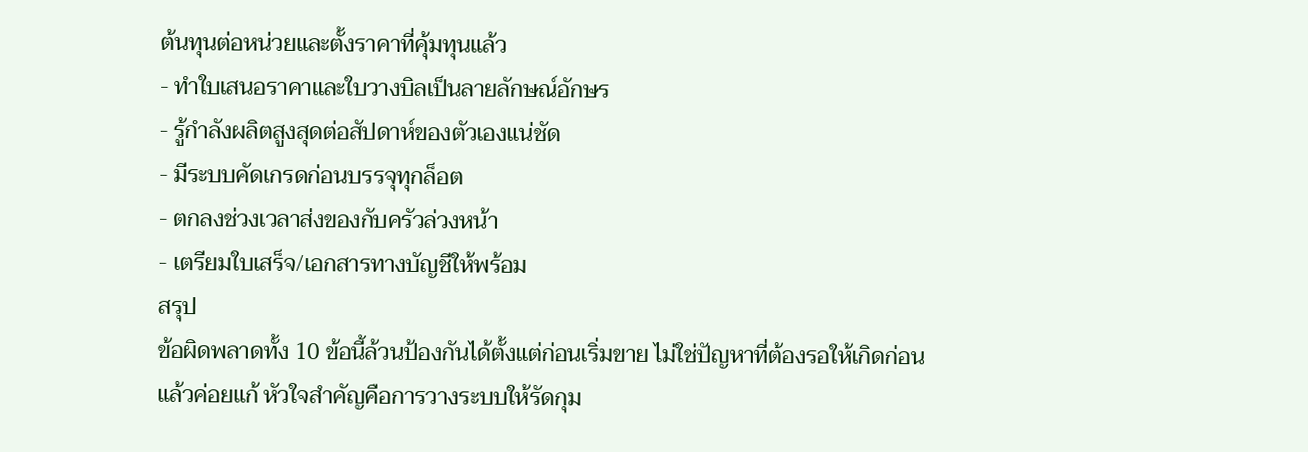ต้นทุนต่อหน่วยและตั้งราคาที่คุ้มทุนแล้ว
- ทำใบเสนอราคาและใบวางบิลเป็นลายลักษณ์อักษร
- รู้กำลังผลิตสูงสุดต่อสัปดาห์ของตัวเองแน่ชัด
- มีระบบคัดเกรดก่อนบรรจุทุกล็อต
- ตกลงช่วงเวลาส่งของกับครัวล่วงหน้า
- เตรียมใบเสร็จ/เอกสารทางบัญชีให้พร้อม
สรุป
ข้อผิดพลาดทั้ง 10 ข้อนี้ล้วนป้องกันได้ตั้งแต่ก่อนเริ่มขาย ไม่ใช่ปัญหาที่ต้องรอให้เกิดก่อนแล้วค่อยแก้ หัวใจสำคัญคือการวางระบบให้รัดกุม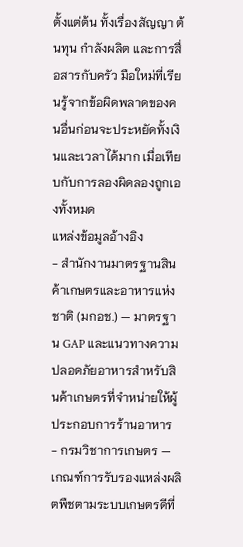ตั้งแต่ต้น ทั้งเรื่องสัญญา ต้นทุน กำลังผลิต และการสื่อสารกับครัว มือใหม่ที่เรียนรู้จากข้อผิดพลาดของคนอื่นก่อนจะประหยัดทั้งเงินและเวลาได้มาก เมื่อเทียบกับการลองผิดลองถูกเองทั้งหมด
แหล่งข้อมูลอ้างอิง
- สำนักงานมาตรฐานสินค้าเกษตรและอาหารแห่งชาติ (มกอช.) — มาตรฐาน GAP และแนวทางความปลอดภัยอาหารสำหรับสินค้าเกษตรที่จำหน่ายให้ผู้ประกอบการร้านอาหาร
- กรมวิชาการเกษตร — เกณฑ์การรับรองแหล่งผลิตพืชตามระบบเกษตรดีที่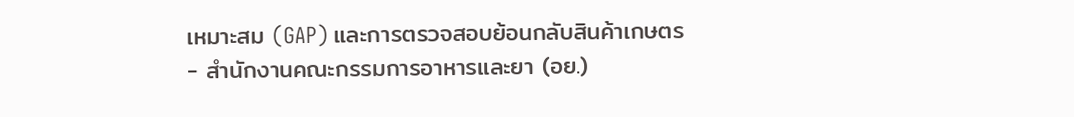เหมาะสม (GAP) และการตรวจสอบย้อนกลับสินค้าเกษตร
- สำนักงานคณะกรรมการอาหารและยา (อย.)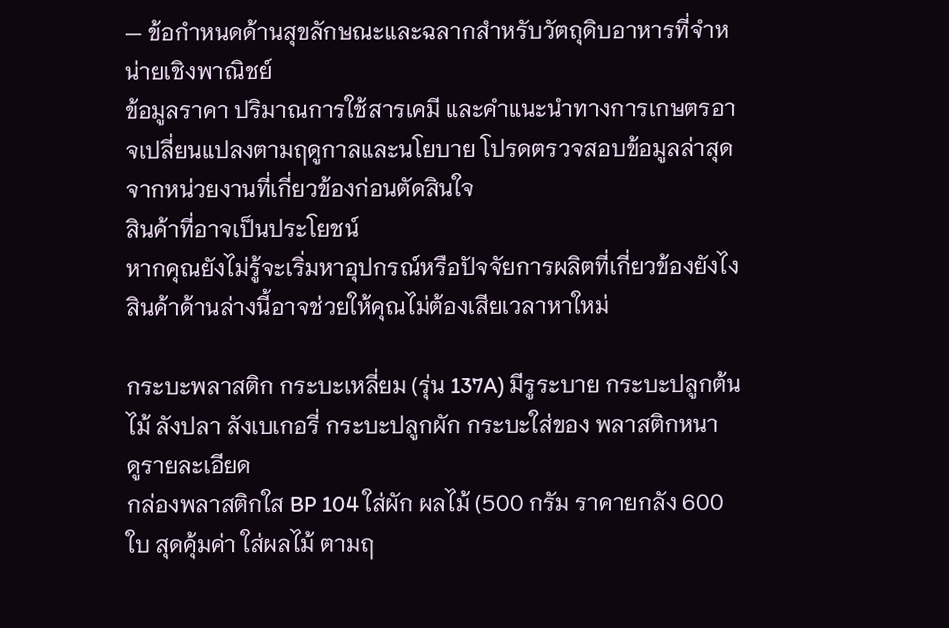— ข้อกำหนดด้านสุขลักษณะและฉลากสำหรับวัตถุดิบอาหารที่จำหน่ายเชิงพาณิชย์
ข้อมูลราคา ปริมาณการใช้สารเคมี และคำแนะนำทางการเกษตรอาจเปลี่ยนแปลงตามฤดูกาลและนโยบาย โปรดตรวจสอบข้อมูลล่าสุดจากหน่วยงานที่เกี่ยวข้องก่อนตัดสินใจ
สินค้าที่อาจเป็นประโยชน์
หากคุณยังไม่รู้จะเริ่มหาอุปกรณ์หรือปัจจัยการผลิตที่เกี่ยวข้องยังไง สินค้าด้านล่างนี้อาจช่วยให้คุณไม่ต้องเสียเวลาหาใหม่

กระบะพลาสติก กระบะเหลี่ยม (รุ่น 137A) มีรูระบาย กระบะปลูกต้นไม้ ลังปลา ลังเบเกอรี่ กระบะปลูกผัก กระบะใส่ของ พลาสติกหนา
ดูรายละเอียด
กล่องพลาสติกใส BP 104 ใส่ผัก ผลไม้ (500 กรัม ราคายกลัง 600 ใบ สุดคุ้มค่า ใส่ผลไม้ ตามฤ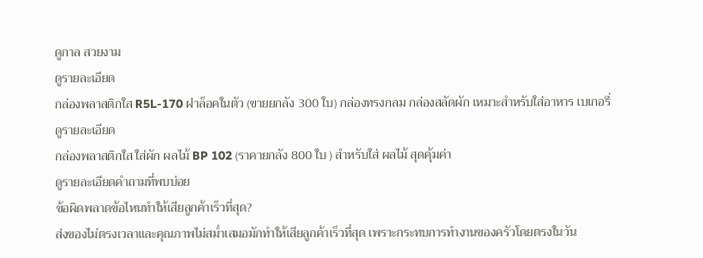ดูกาล สวยงาม
ดูรายละเอียด
กล่องพลาสติกใส R5L-170 ฝาล็อคในตัว (ขายยกลัง 300 ใบ) กล่องทรงกลม กล่องสลัดผัก เหมาะสำหรับใส่อาหาร เบเกอรี่
ดูรายละเอียด
กล่องพลาสติกใส ใส่ผัก ผลไม้ BP 102 (ราคายกลัง 800 ใบ ) สำหรับใส่ ผลไม้ สุดคุ้มค่า
ดูรายละเอียดคำถามที่พบบ่อย
ข้อผิดพลาดข้อไหนทำให้เสียลูกค้าเร็วที่สุด?
ส่งของไม่ตรงเวลาและคุณภาพไม่สม่ำเสมอมักทำให้เสียลูกค้าเร็วที่สุด เพราะกระทบการทำงานของครัวโดยตรงในวัน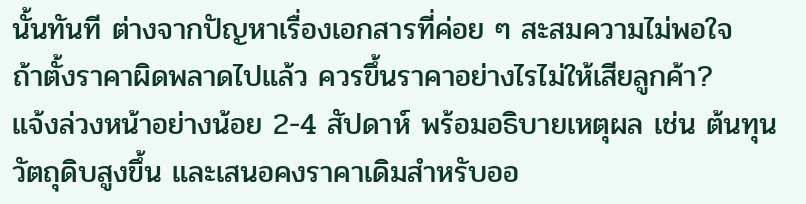นั้นทันที ต่างจากปัญหาเรื่องเอกสารที่ค่อย ๆ สะสมความไม่พอใจ
ถ้าตั้งราคาผิดพลาดไปแล้ว ควรขึ้นราคาอย่างไรไม่ให้เสียลูกค้า?
แจ้งล่วงหน้าอย่างน้อย 2-4 สัปดาห์ พร้อมอธิบายเหตุผล เช่น ต้นทุนวัตถุดิบสูงขึ้น และเสนอคงราคาเดิมสำหรับออ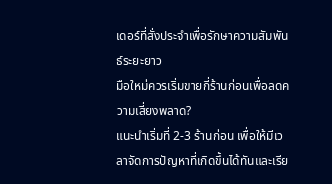เดอร์ที่สั่งประจำเพื่อรักษาความสัมพันธ์ระยะยาว
มือใหม่ควรเริ่มขายกี่ร้านก่อนเพื่อลดความเสี่ยงพลาด?
แนะนำเริ่มที่ 2-3 ร้านก่อน เพื่อให้มีเวลาจัดการปัญหาที่เกิดขึ้นได้ทันและเรีย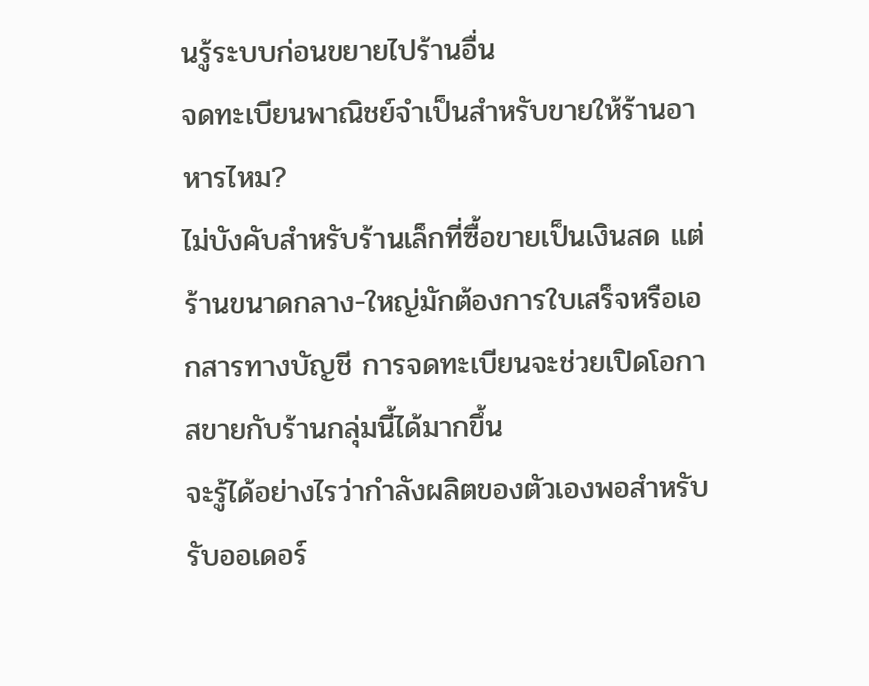นรู้ระบบก่อนขยายไปร้านอื่น
จดทะเบียนพาณิชย์จำเป็นสำหรับขายให้ร้านอาหารไหม?
ไม่บังคับสำหรับร้านเล็กที่ซื้อขายเป็นเงินสด แต่ร้านขนาดกลาง-ใหญ่มักต้องการใบเสร็จหรือเอกสารทางบัญชี การจดทะเบียนจะช่วยเปิดโอกาสขายกับร้านกลุ่มนี้ได้มากขึ้น
จะรู้ได้อย่างไรว่ากำลังผลิตของตัวเองพอสำหรับรับออเดอร์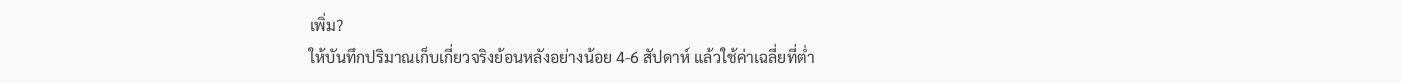เพิ่ม?
ให้บันทึกปริมาณเก็บเกี่ยวจริงย้อนหลังอย่างน้อย 4-6 สัปดาห์ แล้วใช้ค่าเฉลี่ยที่ต่ำ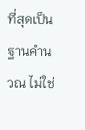ที่สุดเป็นฐานคำนวณ ไม่ใช่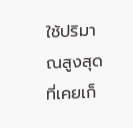ใช้ปริมาณสูงสุดที่เคยเก็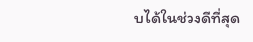บได้ในช่วงดีที่สุด